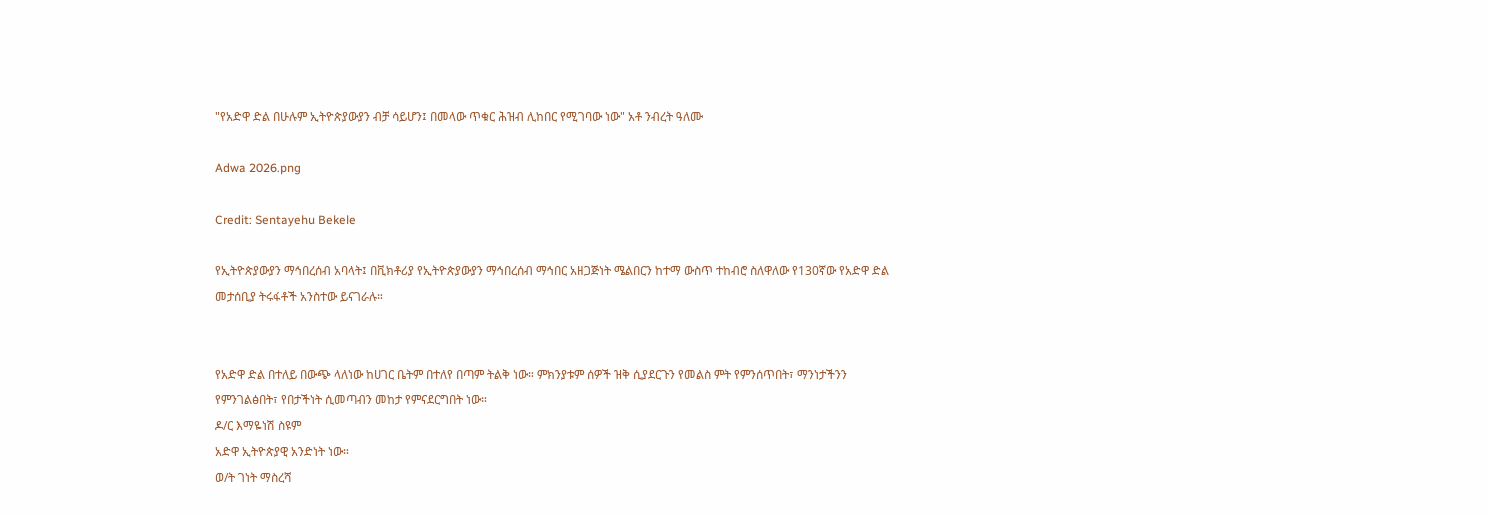"የአድዋ ድል በሁሉም ኢትዮጵያውያን ብቻ ሳይሆን፤ በመላው ጥቁር ሕዝብ ሊከበር የሚገባው ነው" አቶ ንብረት ዓለሙ

Adwa 2026.png

Credit: Sentayehu Bekele

የኢትዮጵያውያን ማኅበረሰብ አባላት፤ በቪክቶሪያ የኢትዮጵያውያን ማኅበረሰብ ማኅበር አዘጋጅነት ሜልበርን ከተማ ውስጥ ተከብሮ ስለዋለው የ130ኛው የአድዋ ድል መታሰቢያ ትሩፋቶች አንስተው ይናገራሉ።


የአድዋ ድል በተለይ በውጭ ላለነው ከሀገር ቤትም በተለየ በጣም ትልቅ ነው። ምክንያቱም ሰዎች ዝቅ ሲያደርጉን የመልስ ምት የምንሰጥበት፣ ማንነታችንን የምንገልፅበት፣ የበታችነት ሲመጣብን መከታ የምናደርግበት ነው።
ዶ/ር እማዬነሽ ስዩም
አድዋ ኢትዮጵያዊ አንድነት ነው።
ወ/ት ገነት ማስረሻ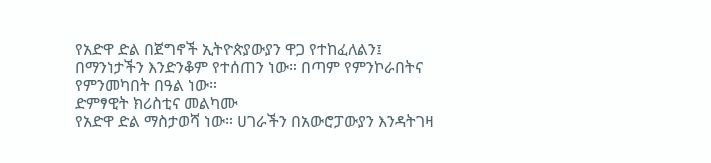የአድዋ ድል በጀግኖች ኢትዮጵያውያን ዋጋ የተከፈለልን፤ በማንነታችን እንድንቆም የተሰጠን ነው። በጣም የምንኮራበትና የምንመካበት በዓል ነው።
ድምፃዊት ክሪስቲና መልካሙ
የአድዋ ድል ማስታወሻ ነው። ሀገራችን በአውሮፓውያን እንዳትገዛ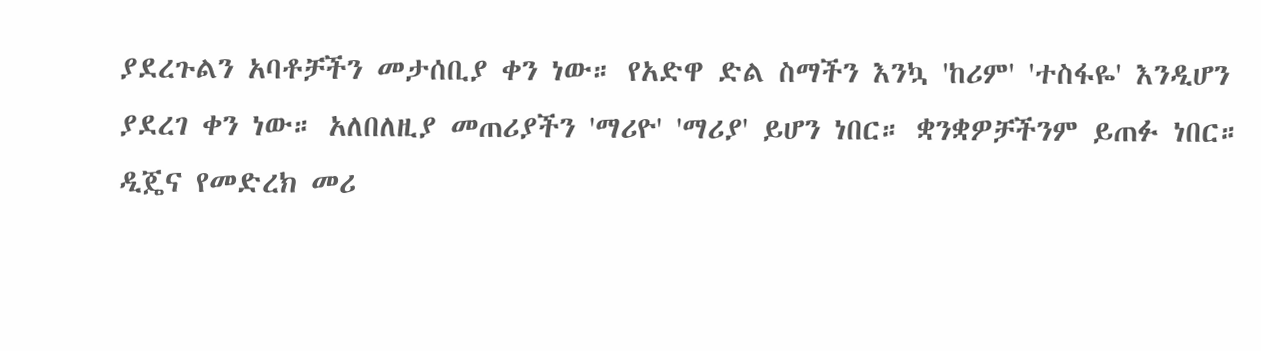ያደረጉልን አባቶቻችን መታሰቢያ ቀን ነው። የአድዋ ድል ስማችን እንኳ 'ከሪም' 'ተስፋዬ' እንዲሆን ያደረገ ቀን ነው። አለበለዚያ መጠሪያችን 'ማሪዮ' 'ማሪያ' ይሆን ነበር። ቋንቋዎቻችንም ይጠፉ ነበር።
ዲጄና የመድረክ መሪ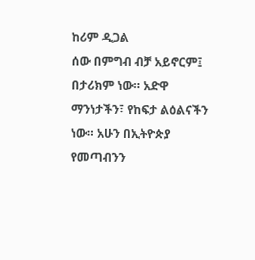ከሪም ዲጋል
ሰው በምግብ ብቻ አይኖርም፤ በታሪክም ነው። አድዋ ማንነታችን፣ የከፍታ ልዕልናችን ነው። አሁን በኢትዮጵያ የመጣብንን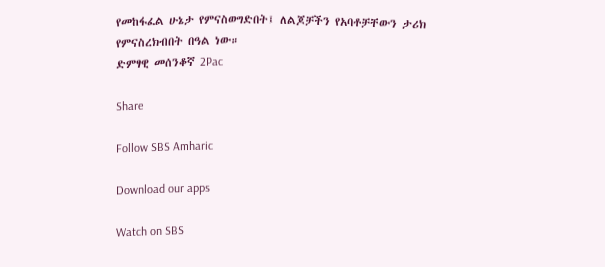የመከፋፈል ሁኔታ የምናስወግድበት፤ ለልጆቻችን የአባቶቻቸውን ታሪክ የምናስረክብበት በዓል ነው።
ድምፃዊ መሰንቆኛ 2Pac

Share

Follow SBS Amharic

Download our apps

Watch on SBS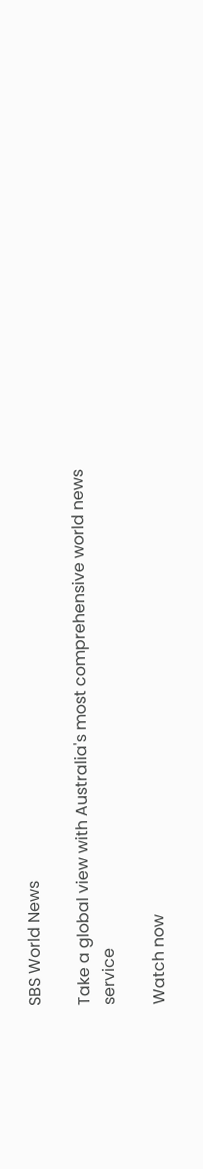SBS World News

Take a global view with Australia's most comprehensive world news service

Watch now